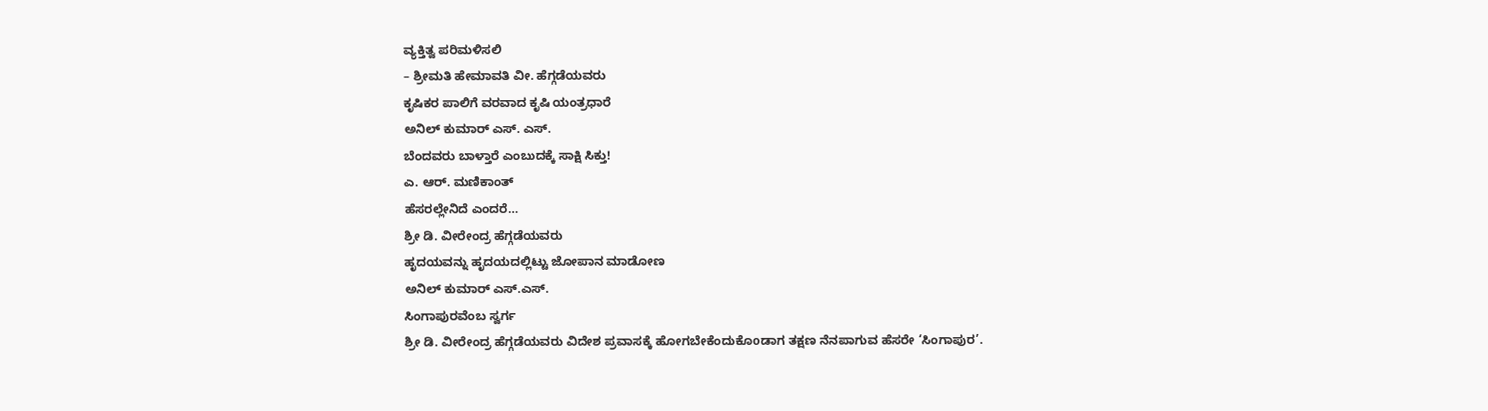ವ್ಯಕ್ತಿತ್ವ ಪರಿಮಳಿಸಲಿ
– ಶ್ರೀಮತಿ ಹೇಮಾವತಿ ವೀ. ಹೆಗ್ಗಡೆಯವರು
ಕೃಷಿಕರ ಪಾಲಿಗೆ ವರವಾದ ಕೃಷಿ ಯಂತ್ರಧಾರೆ
ಅನಿಲ್ ಕುಮಾರ್ ಎಸ್. ಎಸ್.
ಬೆಂದವರು ಬಾಳ್ತಾರೆ ಎಂಬುದಕ್ಕೆ ಸಾಕ್ಷಿ ಸಿಕ್ತು!
ಎ. ಆರ್. ಮಣಿಕಾಂತ್
ಹೆಸರಲ್ಲೇನಿದೆ ಎಂದರೆ…
ಶ್ರೀ ಡಿ. ವೀರೇಂದ್ರ ಹೆಗ್ಗಡೆಯವರು
ಹೃದಯವನ್ನು ಹೃದಯದಲ್ಲಿಟ್ಟು ಜೋಪಾನ ಮಾಡೋಣ
ಅನಿಲ್ ಕುಮಾರ್ ಎಸ್.ಎಸ್.
ಸಿಂಗಾಪುರವೆಂಬ ಸ್ವರ್ಗ
ಶ್ರೀ ಡಿ. ವೀರೇಂದ್ರ ಹೆಗ್ಗಡೆಯವರು ವಿದೇಶ ಪ್ರವಾಸಕ್ಕೆ ಹೋಗಬೇಕೆಂದುಕೊoಡಾಗ ತಕ್ಷಣ ನೆನಪಾಗುವ ಹೆಸರೇ ‘ಸಿಂಗಾಪುರ’.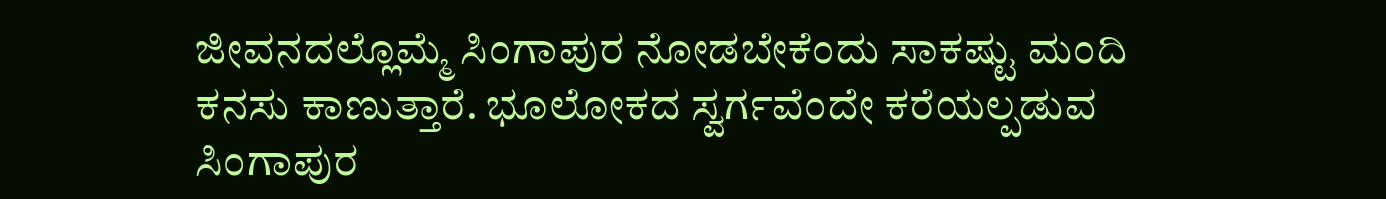ಜೀವನದಲ್ಲೊಮ್ಮೆ ಸಿಂಗಾಪುರ ನೋಡಬೇಕೆಂದು ಸಾಕಷ್ಟು ಮಂದಿ ಕನಸು ಕಾಣುತ್ತಾರೆ. ಭೂಲೋಕದ ಸ್ವರ್ಗವೆಂದೇ ಕರೆಯಲ್ಪಡುವ ಸಿಂಗಾಪುರ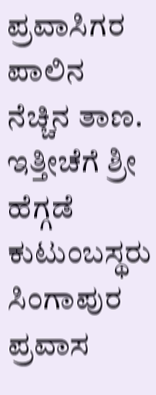ಪ್ರವಾಸಿಗರ ಪಾಲಿನ ನೆಚ್ಚಿನ ತಾಣ. ಇತ್ತೀಚೆಗೆ ಶ್ರೀ ಹೆಗ್ಗಡೆ ಕುಟುಂಬಸ್ಥರು ಸಿಂಗಾಪುರ ಪ್ರವಾಸ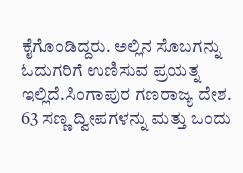ಕೈಗೊಂಡಿದ್ದರು. ಅಲ್ಲಿನ ಸೊಬಗನ್ನು ಓದುಗರಿಗೆ ಉಣಿಸುವ ಪ್ರಯತ್ನ ಇಲ್ಲಿದೆ.ಸಿಂಗಾಪುರ ಗಣರಾಜ್ಯ ದೇಶ. 63 ಸಣ್ಣ ದ್ವೀಪಗಳನ್ನು ಮತ್ತು ಒಂದು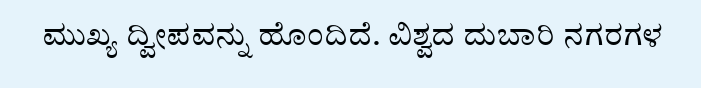ಮುಖ್ಯ ದ್ವೀಪವನ್ನು ಹೊಂದಿದೆ. ವಿಶ್ವದ ದುಬಾರಿ ನಗರಗಳ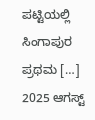ಪಟ್ಟಿಯಲ್ಲಿ ಸಿಂಗಾಪುರ ಪ್ರಥಮ […]
2025 ಆಗಸ್ಟ್